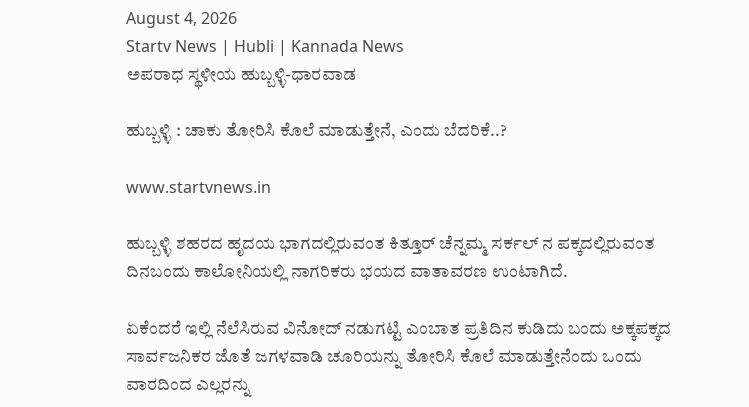August 4, 2026
Startv News | Hubli | Kannada News
ಅಪರಾಧ ಸ್ಥಳೀಯ ಹುಬ್ಬಳ್ಳಿ-ಧಾರವಾಡ

ಹುಬ್ಬಳ್ಳಿ : ಚಾಕು ತೋರಿಸಿ ಕೊಲೆ ಮಾಡುತ್ತೇನೆ, ಎಂದು ಬೆದರಿಕೆ..?

www.startvnews.in

ಹುಬ್ಬಳ್ಳಿ ಶಹರದ ಹೃದಯ ಭಾಗದಲ್ಲಿರುವಂತ ಕಿತ್ತೂರ್ ಚೆನ್ನಮ್ಮ ಸರ್ಕಲ್ ನ ಪಕ್ಕದಲ್ಲಿರುವಂತ ದಿನಬಂದು ಕಾಲೋನಿಯಲ್ಲಿ ನಾಗರಿಕರು ಭಯದ ವಾತಾವರಣ ಉಂಟಾಗಿದೆ.

ಏಕೆಂದರೆ ಇಲ್ಲಿ ನೆಲೆಸಿರುವ ವಿನೋದ್ ನಡುಗಟ್ಟಿ ಎಂಬಾತ ಪ್ರತಿದಿನ ಕುಡಿದು ಬಂದು ಅಕ್ಕಪಕ್ಕದ ಸಾರ್ವಜನಿಕರ ಜೊತೆ ಜಗಳವಾಡಿ ಚೂರಿಯನ್ನು ತೋರಿಸಿ ಕೊಲೆ ಮಾಡುತ್ತೇನೆಂದು ಒಂದು ವಾರದಿಂದ ಎಲ್ಲರನ್ನು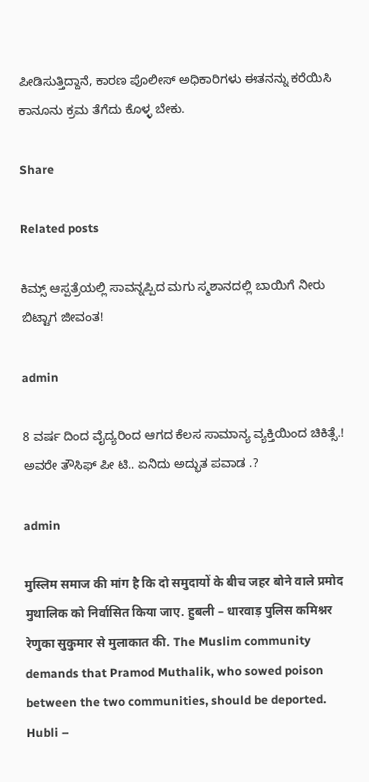ಪೀಡಿಸುತ್ತಿದ್ದಾನೆ, ಕಾರಣ ಪೊಲೀಸ್ ಅಧಿಕಾರಿಗಳು ಈತನನ್ನು ಕರೆಯಿಸಿ ಕಾನೂನು ಕ್ರಮ ತೆಗೆದು ಕೊಳ್ಳ ಬೇಕು.

Share

Related posts

ಕಿಮ್ಸ್ ಆಸ್ಪತ್ರೆಯಲ್ಲಿ ಸಾವನ್ನಪ್ಪಿದ ಮಗು ಸ್ಮಶಾನದಲ್ಲಿ ಬಾಯಿಗೆ ನೀರು ಬಿಟ್ಟಾಗ ಜೀವಂತ!

admin

8 ವರ್ಷ ದಿಂದ ವೈದ್ಯರಿಂದ ಆಗದ ಕೆಲಸ ಸಾಮಾನ್ಯ ವ್ಯಕ್ತಿಯಿಂದ ಚಿಕಿತ್ಸೆ.! ಅವರೇ ತೌಸಿಫ್ ಪೀ ಟಿ.. ಏನಿದು ಅದ್ಭುತ ಪವಾಡ .?

admin

मुस्लिम समाज की मांग है कि दो समुदायों के बीच जहर बोने वाले प्रमोद मुथालिक को निर्वासित किया जाए. हुबली – धारवाड़ पुलिस कमिश्नर रेणुका सुकुमार से मुलाकात की. The Muslim community demands that Pramod Muthalik, who sowed poison between the two communities, should be deported. Hubli –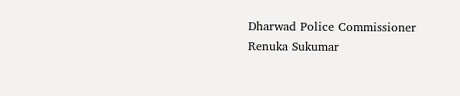Dharwad Police Commissioner Renuka Sukumar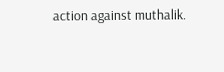action against muthalik.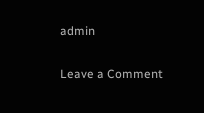admin

Leave a Comment